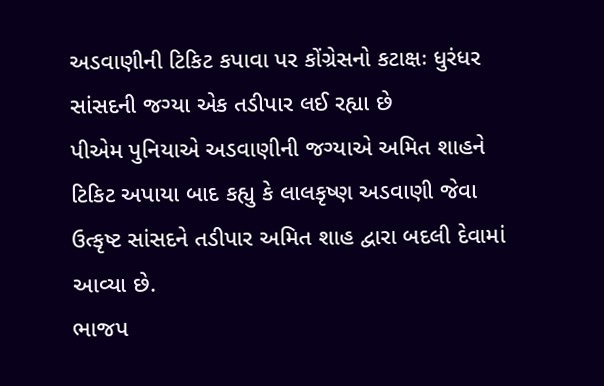અડવાણીની ટિકિટ કપાવા પર કોંગ્રેસનો કટાક્ષઃ ધુરંધર સાંસદની જગ્યા એક તડીપાર લઈ રહ્યા છે
પીએમ પુનિયાએ અડવાણીની જગ્યાએ અમિત શાહને ટિકિટ અપાયા બાદ કહ્યુ કે લાલકૃષ્ણ અડવાણી જેવા ઉત્કૃષ્ટ સાંસદને તડીપાર અમિત શાહ દ્વારા બદલી દેવામાં આવ્યા છે.
ભાજપ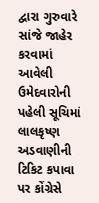દ્વારા ગુરુવારે સાંજે જાહેર કરવામાં આવેલી ઉમેદવારોની પહેલી સૂચિમાં લાલકૃષ્ણ અડવાણીની ટિકિટ કપાવા પર કોંગ્રેસે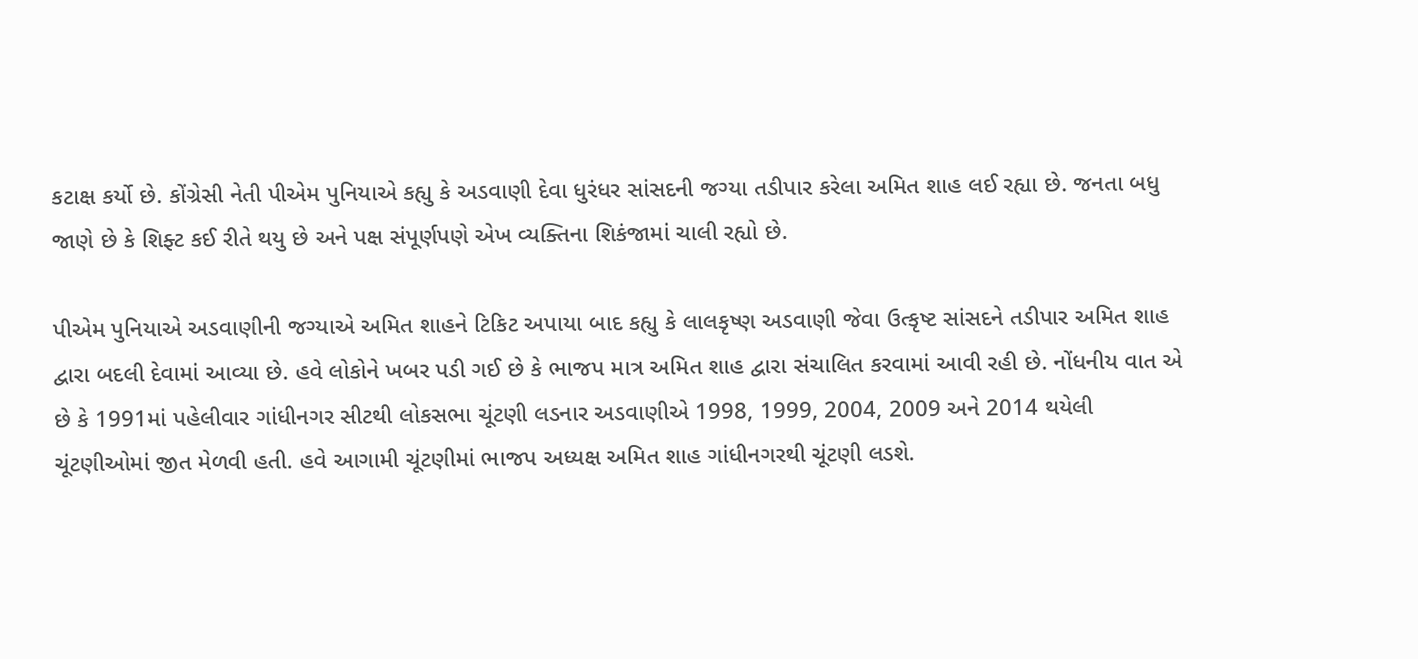કટાક્ષ કર્યો છે. કોંગ્રેસી નેતી પીએમ પુનિયાએ કહ્યુ કે અડવાણી દેવા ધુરંધર સાંસદની જગ્યા તડીપાર કરેલા અમિત શાહ લઈ રહ્યા છે. જનતા બધુ જાણે છે કે શિફ્ટ કઈ રીતે થયુ છે અને પક્ષ સંપૂર્ણપણે એખ વ્યક્તિના શિકંજામાં ચાલી રહ્યો છે.

પીએમ પુનિયાએ અડવાણીની જગ્યાએ અમિત શાહને ટિકિટ અપાયા બાદ કહ્યુ કે લાલકૃષ્ણ અડવાણી જેવા ઉત્કૃષ્ટ સાંસદને તડીપાર અમિત શાહ દ્વારા બદલી દેવામાં આવ્યા છે. હવે લોકોને ખબર પડી ગઈ છે કે ભાજપ માત્ર અમિત શાહ દ્વારા સંચાલિત કરવામાં આવી રહી છે. નોંધનીય વાત એ છે કે 1991માં પહેલીવાર ગાંધીનગર સીટથી લોકસભા ચૂંટણી લડનાર અડવાણીએ 1998, 1999, 2004, 2009 અને 2014 થયેલી ચૂંટણીઓમાં જીત મેળવી હતી. હવે આગામી ચૂંટણીમાં ભાજપ અધ્યક્ષ અમિત શાહ ગાંધીનગરથી ચૂંટણી લડશે.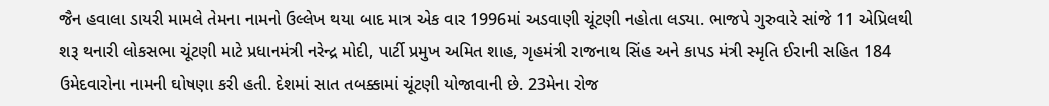જૈન હવાલા ડાયરી મામલે તેમના નામનો ઉલ્લેખ થયા બાદ માત્ર એક વાર 1996માં અડવાણી ચૂંટણી નહોતા લડ્યા. ભાજપે ગુરુવારે સાંજે 11 એપ્રિલથી શરૂ થનારી લોકસભા ચૂંટણી માટે પ્રધાનમંત્રી નરેન્દ્ર મોદી, પાર્ટી પ્રમુખ અમિત શાહ, ગૃહમંત્રી રાજનાથ સિંહ અને કાપડ મંત્રી સ્મૃતિ ઈરાની સહિત 184 ઉમેદવારોના નામની ઘોષણા કરી હતી. દેશમાં સાત તબક્કામાં ચૂંટણી યોજાવાની છે. 23મેના રોજ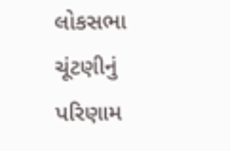લોકસભા ચૂંટણીનું પરિણામ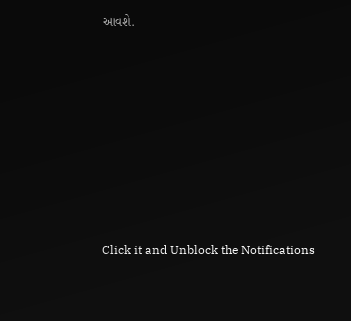આવશે.












Click it and Unblock the Notifications